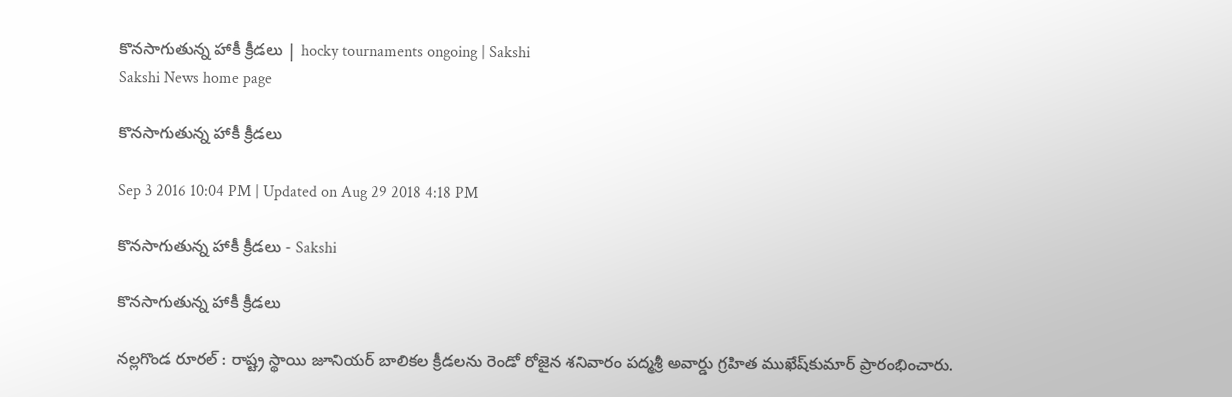కొనసాగుతున్న హాకీ క్రీడలు | hocky tournaments ongoing | Sakshi
Sakshi News home page

కొనసాగుతున్న హాకీ క్రీడలు

Sep 3 2016 10:04 PM | Updated on Aug 29 2018 4:18 PM

కొనసాగుతున్న హాకీ క్రీడలు - Sakshi

కొనసాగుతున్న హాకీ క్రీడలు

నల్లగొండ రూరల్‌ : రాష్ట్ర స్థాయి జూనియర్‌ బాలికల క్రీడలను రెండో రోజైన శనివారం పద్మశ్రీ అవార్డు గ్రహిత ముఖేష్‌కుమార్‌ ప్రారంభించారు.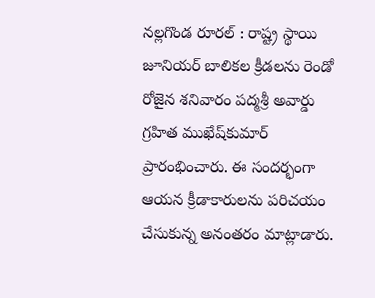నల్లగొండ రూరల్‌ : రాష్ట్ర స్థాయి జూనియర్‌ బాలికల క్రీడలను రెండో రోజైన శనివారం పద్మశ్రీ అవార్డు గ్రహిత ముఖేష్‌కుమార్‌ ప్రారంభించారు. ఈ సందర్భంగా ఆయన క్రీడాకారులను పరిచయం చేసుకున్న అనంతరం మాట్లాడారు.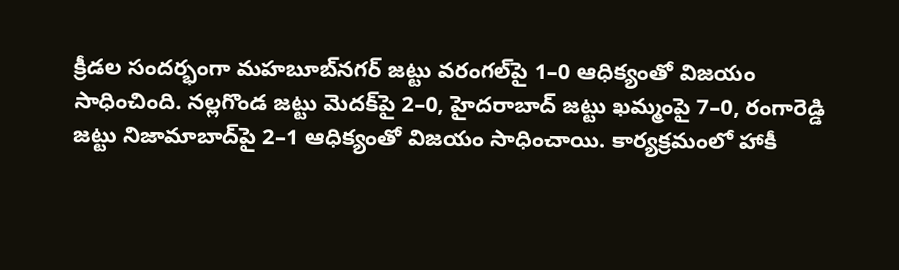క్రీడల సందర్భంగా మహబూబ్‌నగర్‌ జట్టు వరంగల్‌పై 1–0 ఆధిక్యంతో విజయం సాధించింది. నల్లగొండ జట్టు మెదక్‌పై 2–0, హైదరాబాద్‌ జట్టు ఖమ్మంపై 7–0, రంగారెడ్డి జట్టు నిజామాబాద్‌పై 2–1 ఆధిక్యంతో విజయం సాధించాయి. కార్యక్రమంలో హాకీ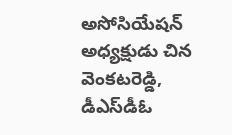అసోసియేషన్‌ అధ్యక్షుడు చిన వెంకటరెడ్డి, డీఎస్‌డీఓ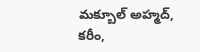మక్బూల్‌ అహ్మద్, కరీం,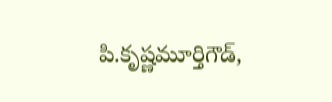పి.కృష్ణమూర్తిగౌడ్,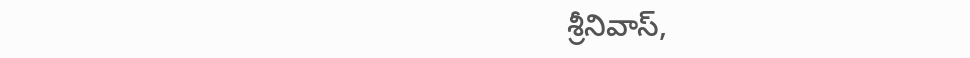శ్రీనివాస్,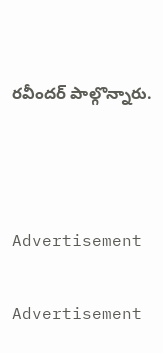రవీందర్‌ పాల్గొన్నారు.



Advertisement

Advertisement